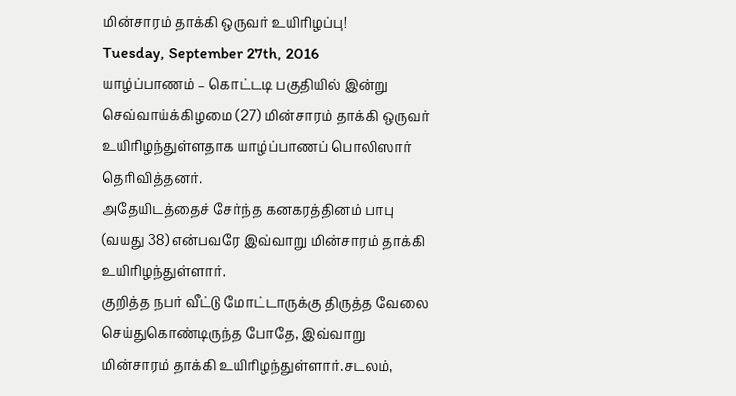மின்சாரம் தாக்கி ஒருவர் உயிரிழப்பு!
Tuesday, September 27th, 2016
யாழ்ப்பாணம் – கொட்டடி பகுதியில் இன்று செவ்வாய்க்கிழமை (27) மின்சாரம் தாக்கி ஒருவர் உயிரிழந்துள்ளதாக யாழ்ப்பாணப் பொலிஸார் தெரிவித்தனர்.
அதேயிடத்தைச் சேர்ந்த கனகரத்தினம் பாபு (வயது 38) என்பவரே இவ்வாறு மின்சாரம் தாக்கி உயிரிழந்துள்ளார்.
குறித்த நபர் வீட்டு மோட்டாருக்கு திருத்த வேலை செய்துகொண்டிருந்த போதே, இவ்வாறு மின்சாரம் தாக்கி உயிரிழந்துள்ளார்.சடலம்,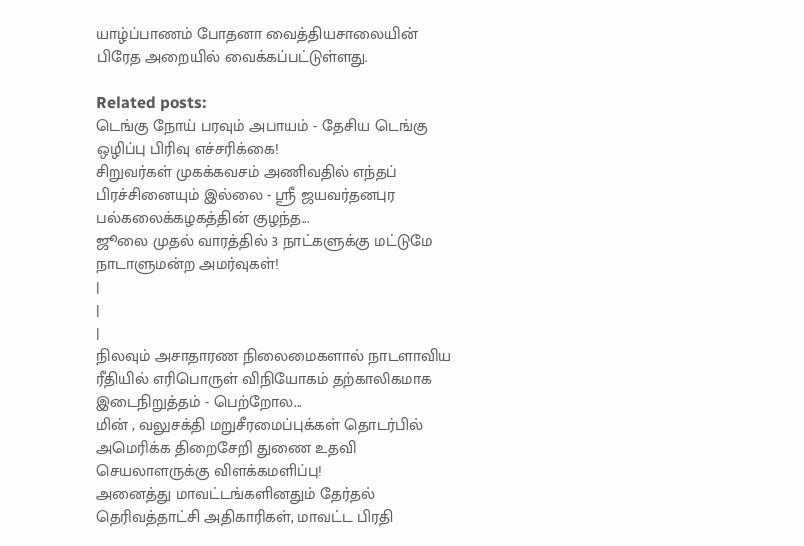யாழ்ப்பாணம் போதனா வைத்தியசாலையின் பிரேத அறையில் வைக்கப்பட்டுள்ளது.

Related posts:
டெங்கு நோய் பரவும் அபாயம் - தேசிய டெங்கு ஒழிப்பு பிரிவு எச்சரிக்கை!
சிறுவர்கள் முகக்கவசம் அணிவதில் எந்தப் பிரச்சினையும் இல்லை - ஸ்ரீ ஜயவர்தனபுர பல்கலைக்கழகத்தின் குழந்த...
ஜூலை முதல் வாரத்தில் 3 நாட்களுக்கு மட்டுமே நாடாளுமன்ற அமர்வுகள்!
|
|
|
நிலவும் அசாதாரண நிலைமைகளால் நாடளாவிய ரீதியில் எரிபொருள் விநியோகம் தற்காலிகமாக இடைநிறுத்தம் - பெற்றோல...
மின் , வலுசக்தி மறுசீரமைப்புக்கள் தொடர்பில் அமெரிக்க திறைசேறி துணை உதவி செயலாளருக்கு விளக்கமளிப்பு!
அனைத்து மாவட்டங்களினதும் தேர்தல் தெரிவத்தாட்சி அதிகாரிகள், மாவட்ட பிரதி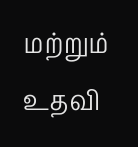மற்றும் உதவி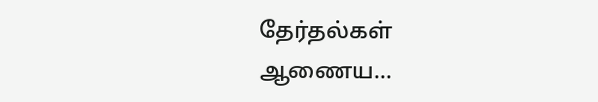தேர்தல்கள் ஆணைய...